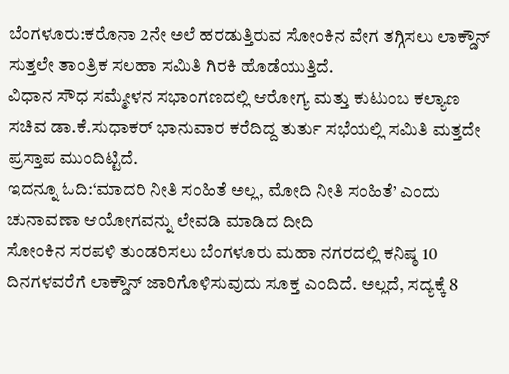ಬೆಂಗಳೂರು:ಕರೊನಾ 2ನೇ ಅಲೆ ಹರಡುತ್ತಿರುವ ಸೋಂಕಿನ ವೇಗ ತಗ್ಗಿಸಲು ಲಾಕ್ಡೌನ್ ಸುತ್ತಲೇ ತಾಂತ್ರಿಕ ಸಲಹಾ ಸಮಿತಿ ಗಿರಕಿ ಹೊಡೆಯುತ್ತಿದೆ.
ವಿಧಾನ ಸೌಧ ಸಮ್ಮೇಳನ ಸಭಾಂಗಣದಲ್ಲಿ ಆರೋಗ್ಯ ಮತ್ತು ಕುಟುಂಬ ಕಲ್ಯಾಣ ಸಚಿವ ಡಾ.ಕೆ.ಸುಧಾಕರ್ ಭಾನುವಾರ ಕರೆದಿದ್ದ ತುರ್ತು ಸಭೆಯಲ್ಲಿ ಸಮಿತಿ ಮತ್ತದೇ ಪ್ರಸ್ತಾಪ ಮುಂದಿಟ್ಟಿದೆ.
ಇದನ್ನೂ ಓದಿ:‘ಮಾದರಿ ನೀತಿ ಸಂಹಿತೆ ಅಲ್ಲ, ಮೋದಿ ನೀತಿ ಸಂಹಿತೆ’ ಎಂದು ಚುನಾವಣಾ ಆಯೋಗವನ್ನು ಲೇವಡಿ ಮಾಡಿದ ದೀದಿ
ಸೋಂಕಿನ ಸರಪಳಿ ತುಂಡರಿಸಲು ಬೆಂಗಳೂರು ಮಹಾ ನಗರದಲ್ಲಿ ಕನಿಷ್ಠ 10 ದಿನಗಳವರೆಗೆ ಲಾಕ್ಡೌನ್ ಜಾರಿಗೊಳಿಸುವುದು ಸೂಕ್ತ ಎಂದಿದೆ. ಅಲ್ಲದೆ, ಸದ್ಯಕ್ಕೆ 8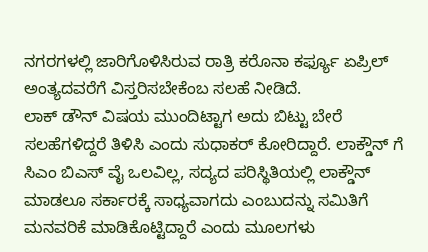ನಗರಗಳಲ್ಲಿ ಜಾರಿಗೊಳಿಸಿರುವ ರಾತ್ರಿ ಕರೊನಾ ಕರ್ಫ್ಯೂ ಏಪ್ರಿಲ್ ಅಂತ್ಯದವರೆಗೆ ವಿಸ್ತರಿಸಬೇಕೆಂಬ ಸಲಹೆ ನೀಡಿದೆ.
ಲಾಕ್ ಡೌನ್ ವಿಷಯ ಮುಂದಿಟ್ಟಾಗ ಅದು ಬಿಟ್ಟು ಬೇರೆ ಸಲಹೆಗಳಿದ್ದರೆ ತಿಳಿಸಿ ಎಂದು ಸುಧಾಕರ್ ಕೋರಿದ್ದಾರೆ. ಲಾಕ್ಡೌನ್ ಗೆ ಸಿಎಂ ಬಿಎಸ್ ವೈ ಒಲವಿಲ್ಲ, ಸದ್ಯದ ಪರಿಸ್ಥಿತಿಯಲ್ಲಿ ಲಾಕ್ಡೌನ್ ಮಾಡಲೂ ಸರ್ಕಾರಕ್ಕೆ ಸಾಧ್ಯವಾಗದು ಎಂಬುದನ್ನು ಸಮಿತಿಗೆ ಮನವರಿಕೆ ಮಾಡಿಕೊಟ್ಟಿದ್ದಾರೆ ಎಂದು ಮೂಲಗಳು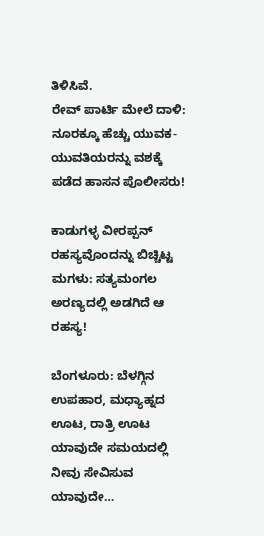ತಿಳಿಸಿವೆ.
ರೇವ್ ಪಾರ್ಟಿ ಮೇಲೆ ದಾಳಿ: ನೂರಕ್ಕೂ ಹೆಚ್ಚು ಯುವಕ-ಯುವತಿಯರನ್ನು ವಶಕ್ಕೆ ಪಡೆದ ಹಾಸನ ಪೊಲೀಸರು!

ಕಾಡುಗಳ್ಳ ವೀರಪ್ಪನ್ ರಹಸ್ಯವೊಂದನ್ನು ಬಿಚ್ಚಿಟ್ಟ ಮಗಳು: ಸತ್ಯಮಂಗಲ ಅರಣ್ಯದಲ್ಲಿ ಅಡಗಿದೆ ಆ ರಹಸ್ಯ!

ಬೆಂಗಳೂರು: ಬೆಳಗ್ಗಿನ ಉಪಹಾರ, ಮಧ್ಯಾಹ್ನದ ಊಟ, ರಾತ್ರಿ ಊಟ ಯಾವುದೇ ಸಮಯದಲ್ಲಿ ನೀವು ಸೇವಿಸುವ ಯಾವುದೇ…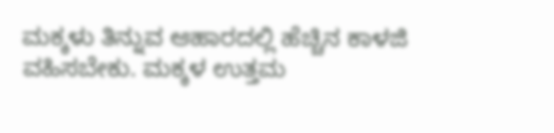ಮಕ್ಕಳು ತಿನ್ನುವ ಆಹಾರದಲ್ಲಿ ಹೆಚ್ಚಿನ ಕಾಳಜಿ ವಹಿಸಬೇಕು. ಮಕ್ಕಳ ಉತ್ತಮ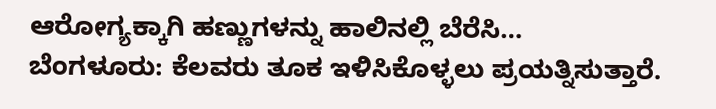ಆರೋಗ್ಯಕ್ಕಾಗಿ ಹಣ್ಣುಗಳನ್ನು ಹಾಲಿನಲ್ಲಿ ಬೆರೆಸಿ…
ಬೆಂಗಳೂರು: ಕೆಲವರು ತೂಕ ಇಳಿಸಿಕೊಳ್ಳಲು ಪ್ರಯತ್ನಿಸುತ್ತಾರೆ.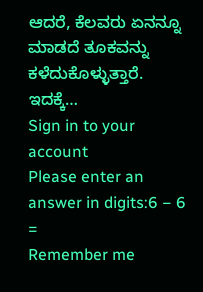ಆದರೆ, ಕೆಲವರು ಏನನ್ನೂ ಮಾಡದೆ ತೂಕವನ್ನು ಕಳೆದುಕೊಳ್ಳುತ್ತಾರೆ. ಇದಕ್ಕೆ…
Sign in to your account
Please enter an answer in digits:6 − 6 =
Remember me